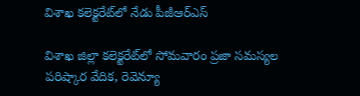విశాఖ కలెక్టరేట్‌లో నేడు పీజీఆర్‌ఎస్‌

విశాఖ జిల్లా కలెక్టరేట్‌లో సోమవారం ప్రజా సమస్యల పరిష్కార వేదిక, రెవెన్యూ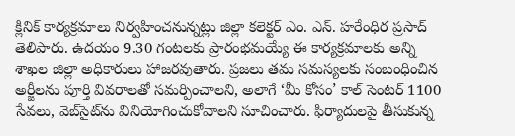క్లినిక్ కార్యక్రమాలు నిర్వహించనున్నట్లు జిల్లా కలెక్టర్ ఎం. ఎన్. హరేంధిర ప్రసాద్ తెలిపారు. ఉదయం 9.30 గంటలకు ప్రారంభమయ్యే ఈ కార్యక్రమాలకు అన్ని శాఖల జిల్లా అధికారులు హాజరవుతారు. ప్రజలు తమ సమస్యలకు సంబంధించిన అర్జీలను పూర్తి వివరాలతో సమర్పించాలని, అలాగే ‘మీ కోసం’ కాల్ సెంటర్ 1100 సేవలు, వెబ్‌సైట్‌ను వినియోగించుకోవాలని సూచించారు. ఫిర్యాదులపై తీసుకున్న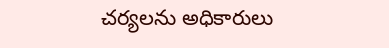చర్యలను అధికారులు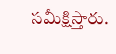సమీక్షిస్తారు.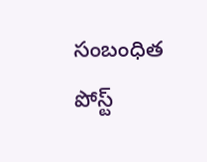సంబంధిత పోస్ట్